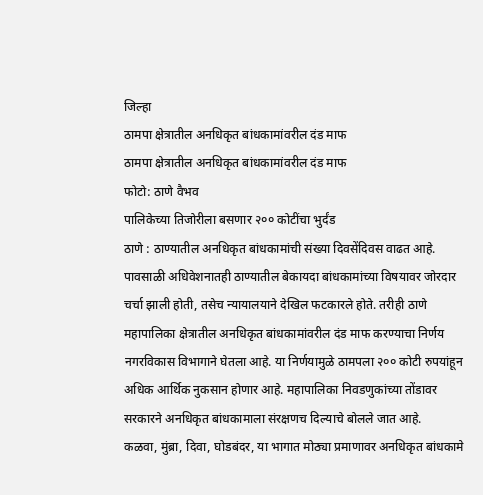जिल्हा
ठामपा क्षेत्रातील अनधिकृत बांधकामांवरील दंड माफ
ठामपा क्षेत्रातील अनधिकृत बांधकामांवरील दंड माफ
फोटो: ठाणे वैभव
पालिकेच्या तिजोरीला बसणार २०० कोटींचा भुर्दंड
ठाणे : ठाण्यातील अनधिकृत बांधकामांची संख्या दिवसेंदिवस वाढत आहे. पावसाळी अधिवेशनातही ठाण्यातील बेकायदा बांधकामांच्या विषयावर जोरदार चर्चा झाली होती, तसेच न्यायालयाने देखिल फटकारले होते. तरीही ठाणे महापालिका क्षेत्रातील अनधिकृत बांधकामांवरील दंड माफ करण्याचा निर्णय नगरविकास विभागाने घेतला आहे. या निर्णयामुळे ठामपला २०० कोटी रुपयांहून अधिक आर्थिक नुकसान होणार आहे. महापालिका निवडणुकांच्या तोंडावर सरकारने अनधिकृत बांधकामाला संरक्षणच दिल्याचे बोलले जात आहे.
कळवा, मुंब्रा, दिवा, घोडबंदर, या भागात मोठ्या प्रमाणावर अनधिकृत बांधकामे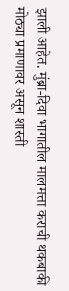झाली आहेत. मुंब्रा-दिवा भागातील मालमत्ता कराची थकबाकी मोठ्या प्रमाणावर असून शास्ती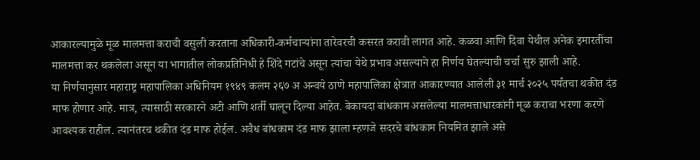आकारल्यामुळे मूळ मालमत्ता कराची वसुली करताना अधिकारी-कर्मचाऱ्यांना तारेवरची कसरत करावी लागत आहे. कळवा आणि दिवा येथील अनेक इमारतींचा मालमत्ता कर थकलेला असून या भागातील लोकप्रतिनिधी हे शिंदे गटांचे असून त्यांचा येथे प्रभाव असल्याने हा निर्णय घेतल्याची चर्चा सुरु झाली आहे.
या निर्णयानुसार महाराष्ट्र महापालिका अधिनियम १९४९ कलम २६७ अ अन्वये ठाणे महापालिका क्षेत्रात आकारण्यात आलेली ३१ मार्च २०२५ पर्यंतचा थकीत दंड माफ होणार आहे. मात्र, त्यासाठी सरकारने अटी आणि शर्ती घालून दिल्या आहेत. बेकायदा बांधकाम असलेल्या मालमत्ताधारकांनी मूळ कराचा भरणा करणे आवश्यक राहील. त्यानंतरच थकीत दंड माफ होईल. अवैध बांधकाम दंड माफ झाला म्हणजे सदरचे बांधकाम नियमित झाले असे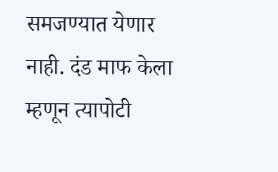समजण्यात येणार नाही. दंड माफ केला म्हणून त्यापोटी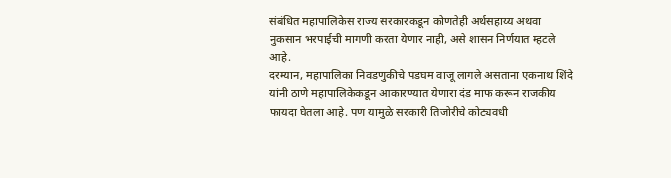संबंधित महापालिकेस राज्य सरकारकडून कोणतेही अर्थसहाय्य अथवा नुकसान भरपाईची मागणी करता येणार नाही, असे शासन निर्णयात म्हटले आहे.
दरम्यान, महापालिका निवडणुकीचे पडघम वाजू लागले असताना एकनाथ शिंदे यांनी ठाणे महापालिकेकडून आकारण्यात येणारा दंड माफ करून राजकीय फायदा घेतला आहे. पण यामुळे सरकारी तिजोरीचे कोट्यवधी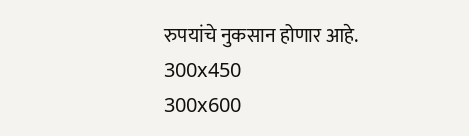रुपयांचे नुकसान होणार आहे.
300x450
300x600